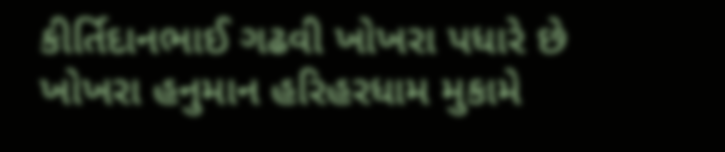કીર્તિદાનભાઈ ગઢવી ખોખરા પધારે છે
ખોખરા હનુમાન હરિહરધામ મુકામે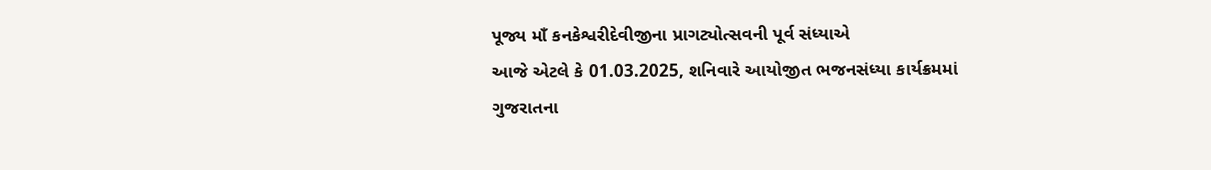પૂજ્ય માઁ કનકેશ્વરીદેવીજીના પ્રાગટ્યોત્સવની પૂર્વ સંધ્યાએ
આજે એટલે કે 01.03.2025, શનિવારે આયોજીત ભજનસંધ્યા કાર્યક્રમમાં
ગુજરાતના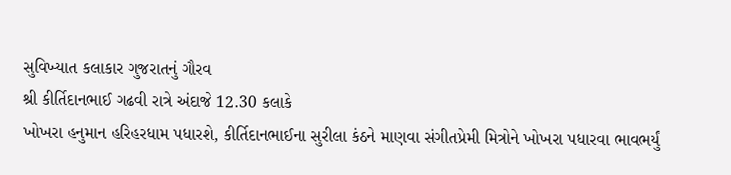સુવિખ્યાત કલાકાર ગુજરાતનું ગૌરવ
શ્રી કીર્તિદાનભાઈ ગઢવી રાત્રે અંદાજે 12.30 કલાકે
ખોખરા હનુમાન હરિહરધામ પધારશે, કીર્તિદાનભાઈના સુરીલા કંઠને માણવા સંગીતપ્રેમી મિત્રોને ખોખરા પધારવા ભાવભર્યું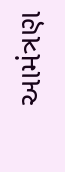આમંત્રણ